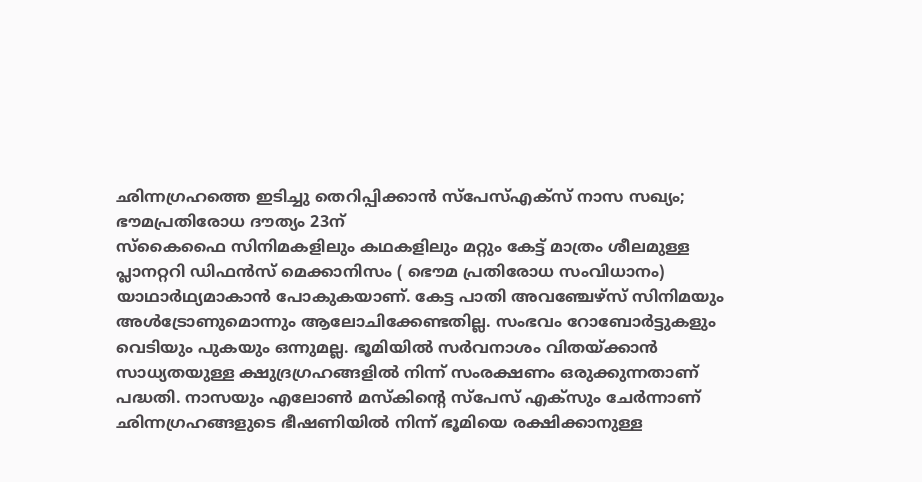ഛിന്നഗ്രഹത്തെ ഇടിച്ചു തെറിപ്പിക്കാൻ സ്പേസ്എക്സ് നാസ സഖ്യം; ഭൗമപ്രതിരോധ ദൗത്യം 23ന്
സ്കൈഫൈ സിനിമകളിലും കഥകളിലും മറ്റും കേട്ട് മാത്രം ശീലമുള്ള പ്ലാനറ്ററി ഡിഫൻസ് മെക്കാനിസം ( ഭൌമ പ്രതിരോധ സംവിധാനം) യാഥാർഥ്യമാകാൻ പോകുകയാണ്. കേട്ട പാതി അവഞ്ചേഴ്സ് സിനിമയും അൾട്രോണുമൊന്നും ആലോചിക്കേണ്ടതില്ല. സംഭവം റോബോർട്ടുകളും വെടിയും പുകയും ഒന്നുമല്ല. ഭൂമിയിൽ സർവനാശം വിതയ്ക്കാൻ സാധ്യതയുള്ള ക്ഷുദ്രഗ്രഹങ്ങളിൽ നിന്ന് സംരക്ഷണം ഒരുക്കുന്നതാണ് പദ്ധതി. നാസയും എലോൺ മസ്കിന്റെ സ്പേസ് എക്സും ചേർന്നാണ് ഛിന്നഗ്രഹങ്ങളുടെ ഭീഷണിയിൽ നിന്ന് ഭൂമിയെ രക്ഷിക്കാനുള്ള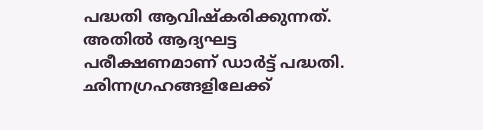പദ്ധതി ആവിഷ്കരിക്കുന്നത്. അതിൽ ആദ്യഘട്ട പരീക്ഷണമാണ് ഡാർട്ട് പദ്ധതി. ഛിന്നഗ്രഹങ്ങളിലേക്ക്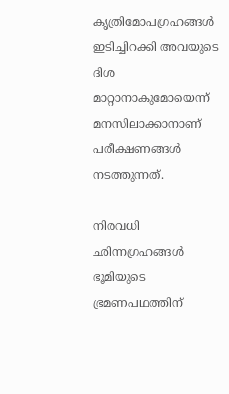കൃത്രിമോപഗ്രഹങ്ങൾ ഇടിച്ചിറക്കി അവയുടെ ദിശ മാറ്റാനാകുമോയെന്ന് മനസിലാക്കാനാണ് പരീക്ഷണങ്ങൾ നടത്തുന്നത്.

നിരവധി ഛിന്നഗ്രഹങ്ങൾ ഭൂമിയുടെ ഭ്രമണപഥത്തിന്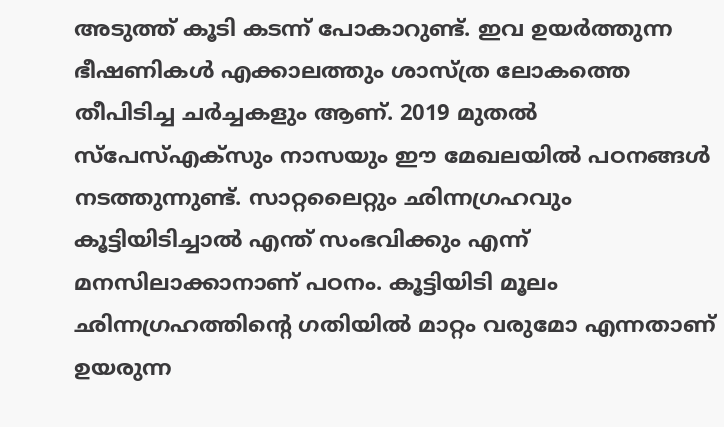അടുത്ത് കൂടി കടന്ന് പോകാറുണ്ട്. ഇവ ഉയർത്തുന്ന ഭീഷണികൾ എക്കാലത്തും ശാസ്ത്ര ലോകത്തെ തീപിടിച്ച ചർച്ചകളും ആണ്. 2019 മുതൽ സ്പേസ്എക്സും നാസയും ഈ മേഖലയിൽ പഠനങ്ങൾ നടത്തുന്നുണ്ട്. സാറ്റലൈറ്റും ഛിന്നഗ്രഹവും കൂട്ടിയിടിച്ചാൽ എന്ത് സംഭവിക്കും എന്ന് മനസിലാക്കാനാണ് പഠനം. കൂട്ടിയിടി മൂലം ഛിന്നഗ്രഹത്തിന്റെ ഗതിയിൽ മാറ്റം വരുമോ എന്നതാണ് ഉയരുന്ന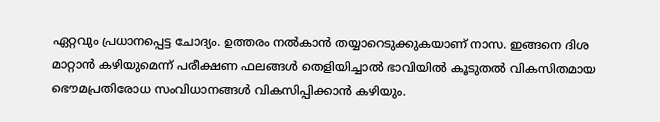ഏറ്റവും പ്രധാനപ്പെട്ട ചോദ്യം. ഉത്തരം നൽകാൻ തയ്യാറെടുക്കുകയാണ് നാസ. ഇങ്ങനെ ദിശ മാറ്റാൻ കഴിയുമെന്ന് പരീക്ഷണ ഫലങ്ങൾ തെളിയിച്ചാൽ ഭാവിയിൽ കൂടുതൽ വികസിതമായ ഭൌമപ്രതിരോധ സംവിധാനങ്ങൾ വികസിപ്പിക്കാൻ കഴിയും.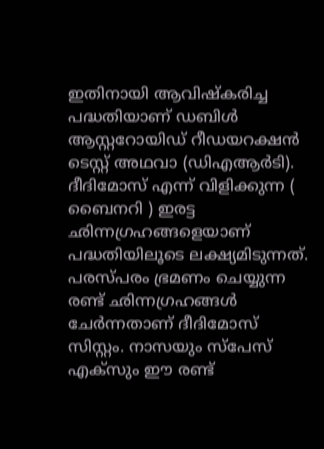ഇതിനായി ആവിഷ്കരിച്ച പദ്ധതിയാണ് ഡബിൾ ആസ്റ്ററോയിഡ് റീഡയറക്ഷൻ ടെസ്റ്റ് അഥവാ (ഡിഎആർടി). ദീദിമോസ് എന്ന് വിളിക്കുന്ന ( ബൈനറി ) ഇരട്ട ഛിന്നഗ്രഹങ്ങളെയാണ് പദ്ധതിയിലൂടെ ലക്ഷ്യമിടുന്നത്. പരസ്പരം ഭ്രമണം ചെയ്യുന്ന രണ്ട് ഛിന്നഗ്രഹങ്ങൾ ചേർന്നതാണ് ദീദിമോസ് സിസ്റ്റം. നാസയും സ്പേസ് എക്സും ഈ രണ്ട്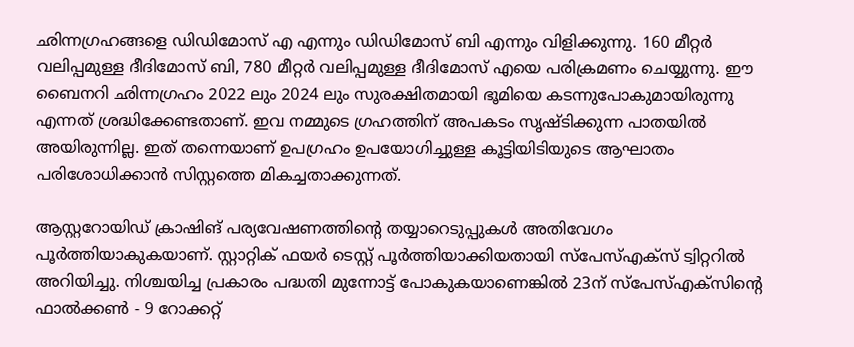ഛിന്നഗ്രഹങ്ങളെ ഡിഡിമോസ് എ എന്നും ഡിഡിമോസ് ബി എന്നും വിളിക്കുന്നു. 160 മീറ്റർ വലിപ്പമുള്ള ദീദിമോസ് ബി, 780 മീറ്റർ വലിപ്പമുള്ള ദീദിമോസ് എയെ പരിക്രമണം ചെയ്യുന്നു. ഈ ബൈനറി ഛിന്നഗ്രഹം 2022 ലും 2024 ലും സുരക്ഷിതമായി ഭൂമിയെ കടന്നുപോകുമായിരുന്നു എന്നത് ശ്രദ്ധിക്കേണ്ടതാണ്. ഇവ നമ്മുടെ ഗ്രഹത്തിന് അപകടം സൃഷ്ടിക്കുന്ന പാതയിൽ അയിരുന്നില്ല. ഇത് തന്നെയാണ് ഉപഗ്രഹം ഉപയോഗിച്ചുള്ള കൂട്ടിയിടിയുടെ ആഘാതം പരിശോധിക്കാൻ സിസ്റ്റത്തെ മികച്ചതാക്കുന്നത്.

ആസ്റ്ററോയിഡ് ക്രാഷിങ് പര്യവേഷണത്തിന്റെ തയ്യാറെടുപ്പുകൾ അതിവേഗം പൂർത്തിയാകുകയാണ്. സ്റ്റാറ്റിക് ഫയർ ടെസ്റ്റ് പൂർത്തിയാക്കിയതായി സ്പേസ്എക്സ് ട്വിറ്ററിൽ അറിയിച്ചു. നിശ്ചയിച്ച പ്രകാരം പദ്ധതി മുന്നോട്ട് പോകുകയാണെങ്കിൽ 23ന് സ്പേസ്എക്സിന്റെ ഫാൽക്കൺ - 9 റോക്കറ്റ്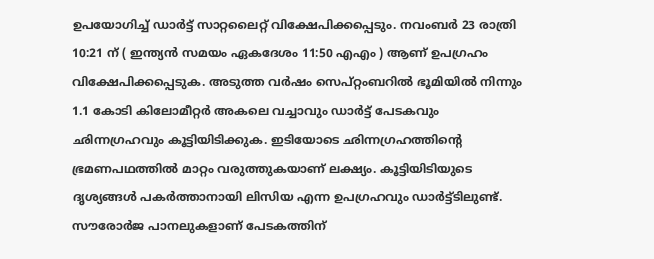ഉപയോഗിച്ച് ഡാർട്ട് സാറ്റലൈറ്റ് വിക്ഷേപിക്കപ്പെടും. നവംബർ 23 രാത്രി 10:21 ന് ( ഇന്ത്യൻ സമയം ഏകദേശം 11:50 എഎം ) ആണ് ഉപഗ്രഹം വിക്ഷേപിക്കപ്പെടുക. അടുത്ത വർഷം സെപ്റ്റംബറിൽ ഭൂമിയിൽ നിന്നും 1.1 കോടി കിലോമീറ്റർ അകലെ വച്ചാവും ഡാർട്ട് പേടകവും ഛിന്നഗ്രഹവും കൂട്ടിയിടിക്കുക. ഇടിയോടെ ഛിന്നഗ്രഹത്തിന്റെ ഭ്രമണപഥത്തിൽ മാറ്റം വരുത്തുകയാണ് ലക്ഷ്യം. കൂട്ടിയിടിയുടെ ദൃശ്യങ്ങൾ പകർത്താനായി ലിസിയ എന്ന ഉപഗ്രഹവും ഡാർട്ട്ടിലുണ്ട്. സൗരോർജ പാനലുകളാണ് പേടകത്തിന്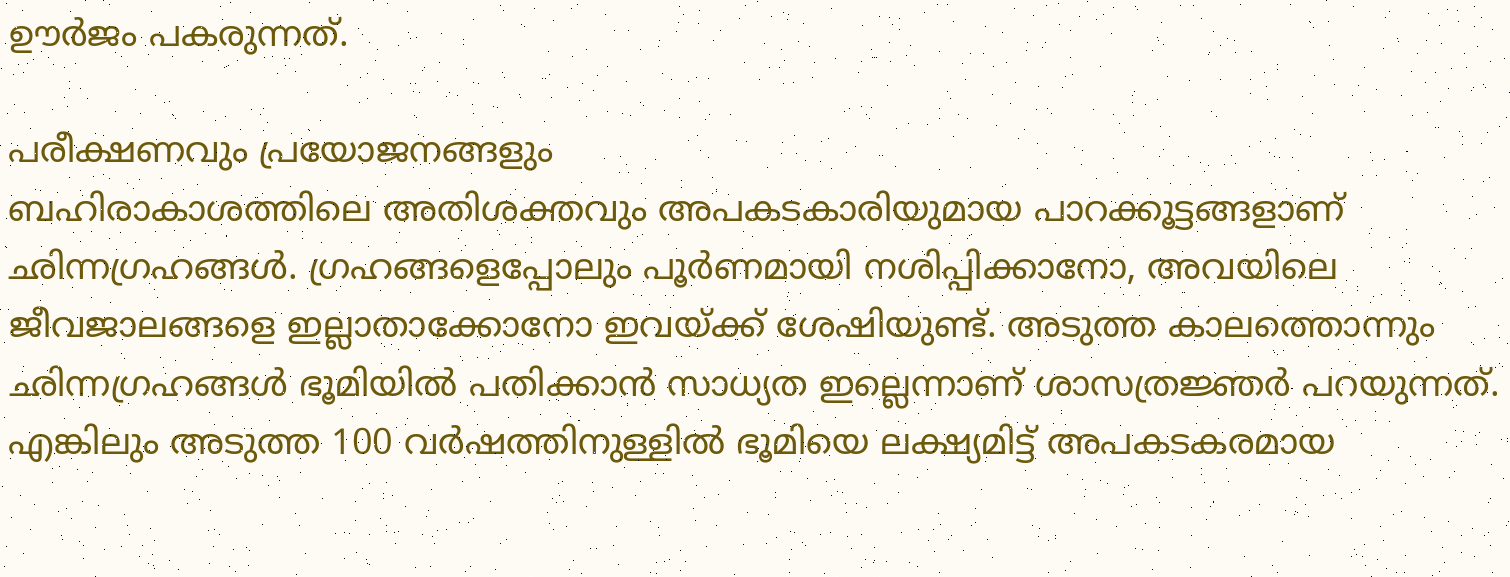ഊർജം പകരുന്നത്.

പരീക്ഷണവും പ്രയോജനങ്ങളും
ബഹിരാകാശത്തിലെ അതിശക്തവും അപകടകാരിയുമായ പാറക്കൂട്ടങ്ങളാണ് ഛിന്നഗ്രഹങ്ങൾ. ഗ്രഹങ്ങളെപ്പോലും പൂർണമായി നശിപ്പിക്കാനോ, അവയിലെ ജീവജാലങ്ങളെ ഇല്ലാതാക്കോനോ ഇവയ്ക്ക് ശേഷിയുണ്ട്. അടുത്ത കാലത്തൊന്നും ഛിന്നഗ്രഹങ്ങൾ ഭൂമിയിൽ പതിക്കാൻ സാധ്യത ഇല്ലെന്നാണ് ശാസത്രജ്ഞർ പറയുന്നത്. എങ്കിലും അടുത്ത 100 വർഷത്തിനുള്ളിൽ ഭൂമിയെ ലക്ഷ്യമിട്ട് അപകടകരമായ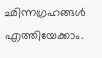ഛിന്നഗ്രഹങ്ങൾ എത്തിയേക്കാം.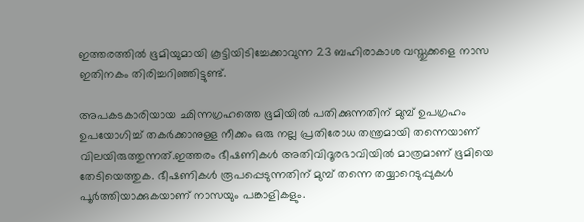ഇത്തരത്തിൽ ഭൂമിയുമായി കൂട്ടിയിടിച്ചേക്കാവുന്ന 23 ബഹിരാകാശ വസ്തുക്കളെ നാസ ഇതിനകം തിരിച്ചറിഞ്ഞിട്ടുണ്ട്.

അപകടകാരിയായ ഛിന്നഗ്രഹത്തെ ഭൂമിയിൽ പതിക്കുന്നതിന് മുമ്പ് ഉപഗ്രഹം ഉപയോഗിച്ച് തകർക്കാനുള്ള നീക്കം ഒരു നല്ല പ്രതിരോധ തന്ത്രമായി തന്നെയാണ് വിലയിരുത്തുന്നത്.ഇത്തരം ഭീഷണികൾ അതിവിദൂരഭാവിയിൽ മാത്രമാണ് ഭൂമിയെ തേടിയെത്തുക. ഭീഷണികൾ രൂപപ്പെടുന്നതിന് മുമ്പ് തന്നെ തയ്യാറെടുപ്പുകൾ പൂർത്തിയാക്കുകയാണ് നാസയും പങ്കാളികളും.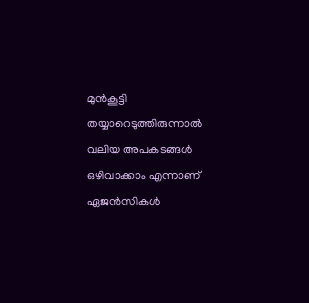മുൻകൂട്ടി തയ്യാറെടുത്തിരുന്നാൽ വലിയ അപകടങ്ങൾ ഒഴിവാക്കാം എന്നാണ് ഏജൻസികൾ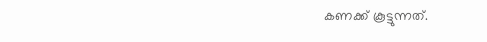കണക്ക് കൂട്ടുന്നത്.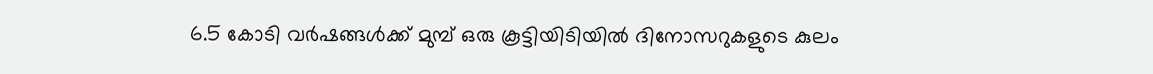6.5 കോടി വർഷങ്ങൾക്ക് മുമ്പ് ഒരു കൂട്ടിയിടിയിൽ ദിനോസറുകളുടെ കുലം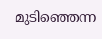മുടിഞ്ഞെന്ന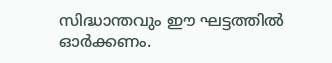സിദ്ധാന്തവും ഈ ഘട്ടത്തിൽ ഓർക്കണം.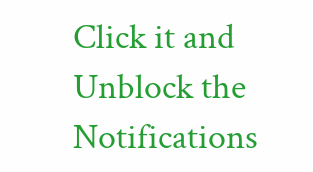Click it and Unblock the Notifications